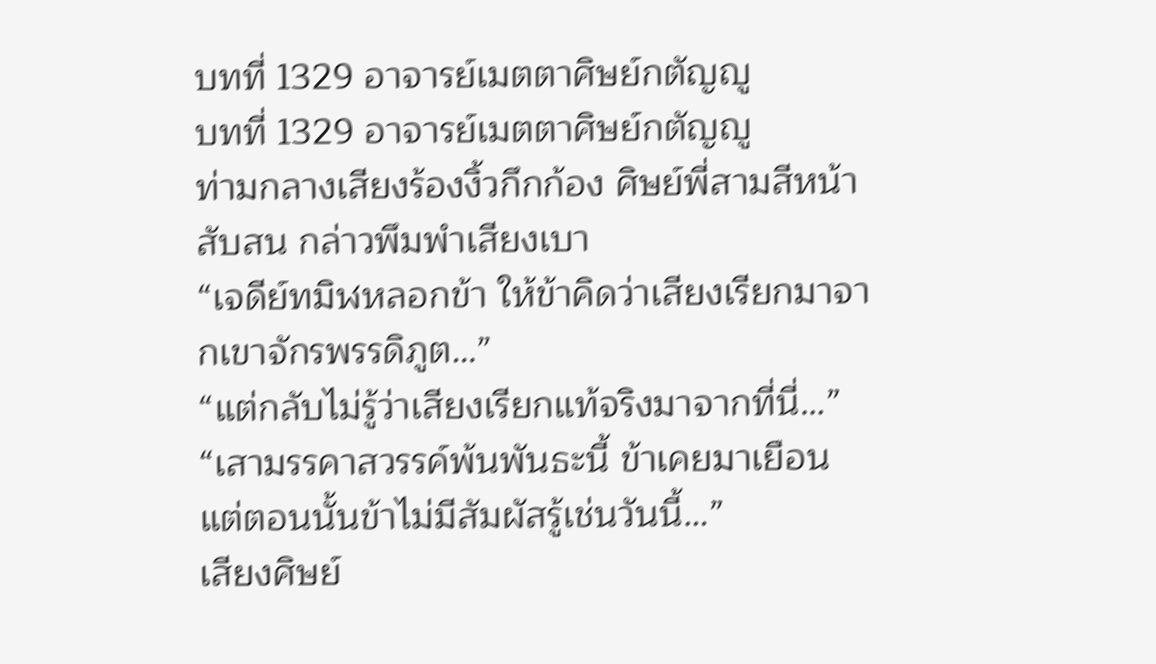บทที่ 1329 อาจารย์เมตตาศิษย์กตัญญู
บทที่ 1329 อาจารย์เมตตาศิษย์กตัญญู
ท่ามกลางเสียงร้องงิ้วกึกก้อง ศิษย์พี่สามสีหน้าสับสน กล่าวพึมพำเสียงเบา
“เจดีย์ทมิฬหลอกข้า ให้ข้าคิดว่าเสียงเรียกมาจากเขาจักรพรรดิภูต…”
“แต่กลับไม่รู้ว่าเสียงเรียกแท้จริงมาจากที่นี่…”
“เสามรรคาสวรรค์พ้นพันธะนี้ ข้าเคยมาเยือน แต่ตอนนั้นข้าไม่มีสัมผัสรู้เช่นวันนี้…”
เสียงศิษย์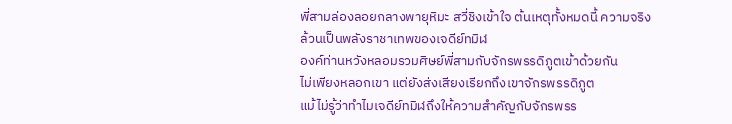พี่สามล่องลอยกลางพายุหิมะ สวี่ชิงเข้าใจ ต้นเหตุทั้งหมดนี้ ความจริงล้วนเป็นพลังราชาเทพของเจดีย์ทมิฬ
องค์ท่านหวังหลอมรวมศิษย์พี่สามกับจักรพรรดิภูตเข้าด้วยกัน
ไม่เพียงหลอกเขา แต่ยังส่งเสียงเรียกถึงเขาจักรพรรดิภูต
แม้ไม่รู้ว่าทำไมเจดีย์ทมิฬถึงให้ความสำคัญกับจักรพรร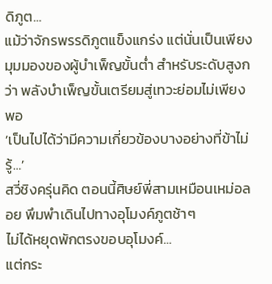ดิภูต…
แม้ว่าจักรพรรดิภูตแข็งแกร่ง แต่นั่นเป็นเพียงมุมมองของผู้บำเพ็ญขั้นต่ำ สำหรับระดับสูงกว่า พลังบำเพ็ญขั้นเตรียมสู่เทวะย่อมไม่เพียงพอ
‘เป็นไปได้ว่ามีความเกี่ยวข้องบางอย่างที่ข้าไม่รู้…’
สวี่ชิงครุ่นคิด ตอนนี้ศิษย์พี่สามเหมือนเหม่อลอย พึมพำเดินไปทางอุโมงค์ภูตช้าๆ
ไม่ได้หยุดพักตรงขอบอุโมงค์…
แต่กระ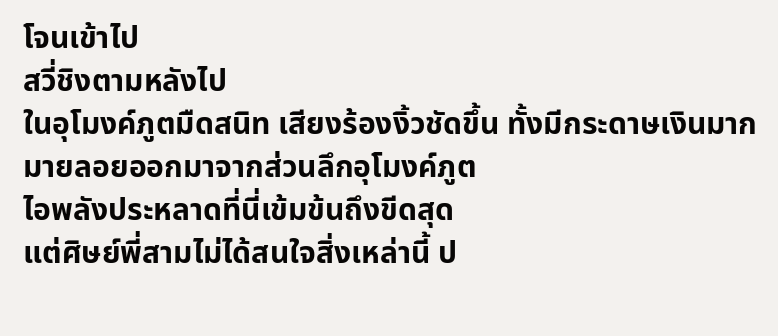โจนเข้าไป
สวี่ชิงตามหลังไป
ในอุโมงค์ภูตมืดสนิท เสียงร้องงิ้วชัดขึ้น ทั้งมีกระดาษเงินมากมายลอยออกมาจากส่วนลึกอุโมงค์ภูต
ไอพลังประหลาดที่นี่เข้มข้นถึงขีดสุด
แต่ศิษย์พี่สามไม่ได้สนใจสิ่งเหล่านี้ ป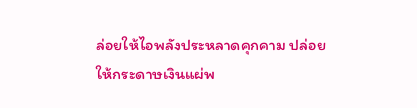ล่อยให้ไอพลังประหลาดคุกคาม ปล่อยให้กระดาษเงินแผ่พ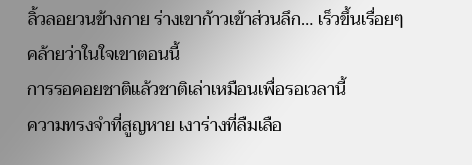ลิ้วลอยวนข้างกาย ร่างเขาก้าวเข้าส่วนลึก… เร็วขึ้นเรื่อยๆ
คล้ายว่าในใจเขาตอนนี้
การรอคอยชาติแล้วชาติเล่าเหมือนเพื่อรอเวลานี้
ความทรงจำที่สูญหาย เงาร่างที่ลืมเลือ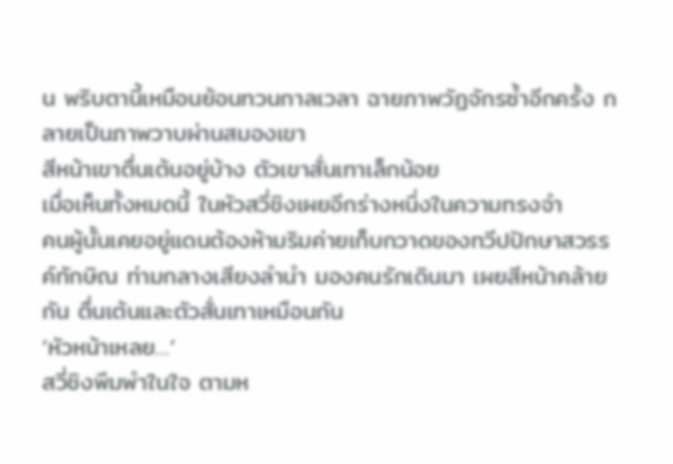น พริบตานี้เหมือนย้อนทวนกาลเวลา ฉายภาพวัฏจักรซ้ำอีกครั้ง กลายเป็นภาพวาบผ่านสมองเขา
สีหน้าเขาตื่นเต้นอยู่บ้าง ตัวเขาสั่นเทาเล็กน้อย
เมื่อเห็นทั้งหมดนี้ ในหัวสวี่ชิงเผยอีกร่างหนึ่งในความทรงจำ
คนผู้นั้นเคยอยู่แดนต้องห้ามริมค่ายเก็บกวาดของทวีปปักษาสวรรค์ทักษิณ ท่ามกลางเสียงลำนำ มองคนรักเดินมา เผยสีหน้าคล้ายกัน ตื่นเต้นและตัวสั่นเทาเหมือนกัน
‘หัวหน้าเหลย…’
สวี่ชิงพึมพำในใจ ตามห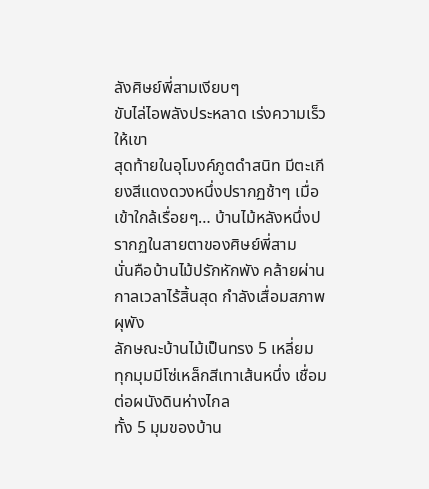ลังศิษย์พี่สามเงียบๆ
ขับไล่ไอพลังประหลาด เร่งความเร็วให้เขา
สุดท้ายในอุโมงค์ภูตดำสนิท มีตะเกียงสีแดงดวงหนึ่งปรากฏช้าๆ เมื่อเข้าใกล้เรื่อยๆ… บ้านไม้หลังหนึ่งปรากฏในสายตาของศิษย์พี่สาม
นั่นคือบ้านไม้ปรักหักพัง คล้ายผ่านกาลเวลาไร้สิ้นสุด กำลังเสื่อมสภาพผุพัง
ลักษณะบ้านไม้เป็นทรง 5 เหลี่ยม
ทุกมุมมีโซ่เหล็กสีเทาเส้นหนึ่ง เชื่อมต่อผนังดินห่างไกล
ทั้ง 5 มุมของบ้าน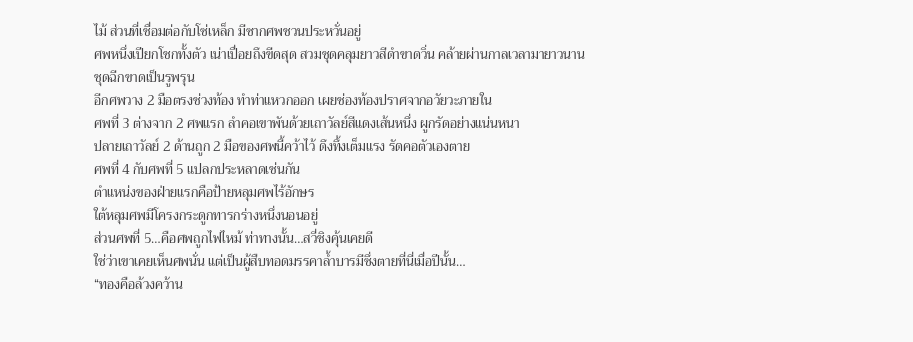ไม้ ส่วนที่เชื่อมต่อกับโซ่เหล็ก มีซากศพชวนประหวั่นอยู่
ศพหนึ่งเปียกโชกทั้งตัว เน่าเปื่อยถึงขีดสุด สวมชุดคลุมยาวสีดำขาดวิ่น คล้ายผ่านกาลเวลามายาวนาน ชุดฉีกขาดเป็นรูพรุน
อีกศพวาง 2 มือตรงช่วงท้อง ทำท่าแหวกออก เผยช่องท้องปราศจากอวัยวะภายใน
ศพที่ 3 ต่างจาก 2 ศพแรก ลำคอเขาพันด้วยเถาวัลย์สีแดงเส้นหนึ่ง ผูกรัดอย่างแน่นหนา
ปลายเถาวัลย์ 2 ด้านถูก 2 มือของศพนี้คว้าไว้ ดึงทึ้งเต็มแรง รัดคอตัวเองตาย
ศพที่ 4 กับศพที่ 5 แปลกประหลาดเช่นกัน
ตำแหน่งของฝ่ายแรกคือป้ายหลุมศพไร้อักษร
ใต้หลุมศพมีโครงกระดูกทารกร่างหนึ่งนอนอยู่
ส่วนศพที่ 5…คือศพถูกไฟไหม้ ท่าทางนั้น…สวี่ชิงคุ้นเคยดี
ใช่ว่าเขาเคยเห็นศพนั่น แต่เป็นผู้สืบทอดมรรคาล้ำบารมีซึ่งตายที่นี่เมื่อปีนั้น…
“ทองคือล้วงคว้าน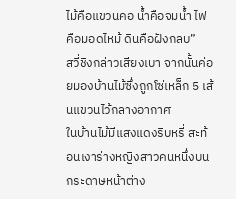ไม้คือแขวนคอ น้ำคือจมน้ำ ไฟคือมอดไหม้ ดินคือฝังกลบ”
สวี่ชิงกล่าวเสียงเบา จากนั้นค่อยมองบ้านไม้ซึ่งถูกโซ่เหล็ก 5 เส้นแขวนไว้กลางอากาศ
ในบ้านไม้มีแสงแดงริบหรี่ สะท้อนเงาร่างหญิงสาวคนหนึ่งบนกระดาษหน้าต่าง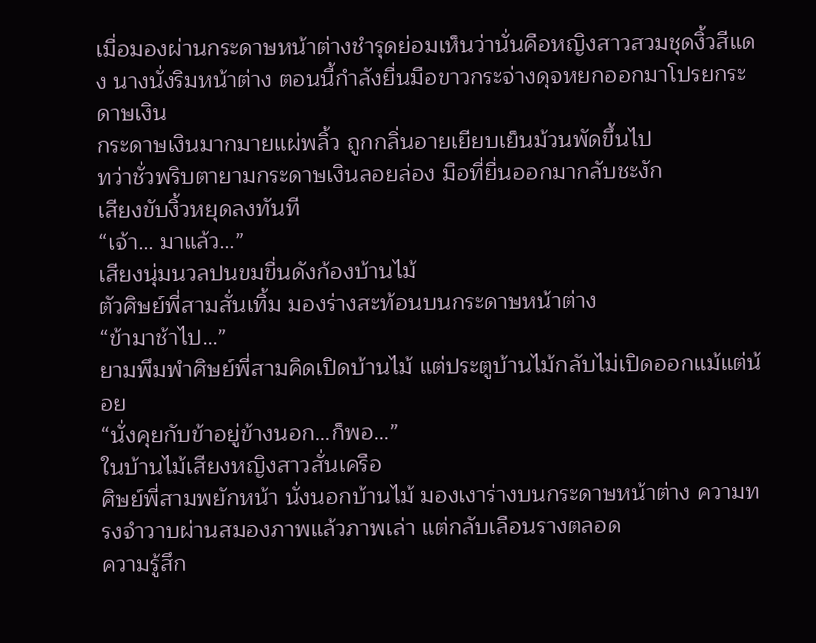เมื่อมองผ่านกระดาษหน้าต่างชำรุดย่อมเห็นว่านั่นคือหญิงสาวสวมชุดงิ้วสีแดง นางนั่งริมหน้าต่าง ตอนนี้กำลังยื่นมือขาวกระจ่างดุจหยกออกมาโปรยกระดาษเงิน
กระดาษเงินมากมายแผ่พลิ้ว ถูกกลิ่นอายเยียบเย็นม้วนพัดขึ้นไป
ทว่าชั่วพริบตายามกระดาษเงินลอยล่อง มือที่ยื่นออกมากลับชะงัก
เสียงขับงิ้วหยุดลงทันที
“เจ้า… มาแล้ว…”
เสียงนุ่มนวลปนขมขื่นดังก้องบ้านไม้
ตัวศิษย์พี่สามสั่นเทิ้ม มองร่างสะท้อนบนกระดาษหน้าต่าง
“ข้ามาช้าไป…”
ยามพึมพำศิษย์พี่สามคิดเปิดบ้านไม้ แต่ประตูบ้านไม้กลับไม่เปิดออกแม้แต่น้อย
“นั่งคุยกับข้าอยู่ข้างนอก…ก็พอ…”
ในบ้านไม้เสียงหญิงสาวสั่นเครือ
ศิษย์พี่สามพยักหน้า นั่งนอกบ้านไม้ มองเงาร่างบนกระดาษหน้าต่าง ความทรงจำวาบผ่านสมองภาพแล้วภาพเล่า แต่กลับเลือนรางตลอด
ความรู้สึก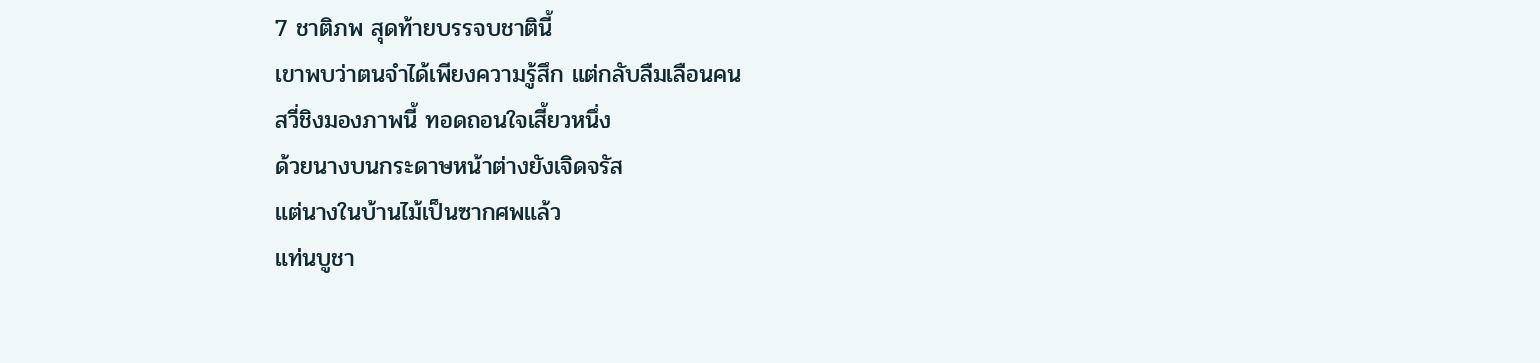7 ชาติภพ สุดท้ายบรรจบชาตินี้
เขาพบว่าตนจำได้เพียงความรู้สึก แต่กลับลืมเลือนคน
สวี่ชิงมองภาพนี้ ทอดถอนใจเสี้ยวหนึ่ง
ด้วยนางบนกระดาษหน้าต่างยังเจิดจรัส
แต่นางในบ้านไม้เป็นซากศพแล้ว
แท่นบูชา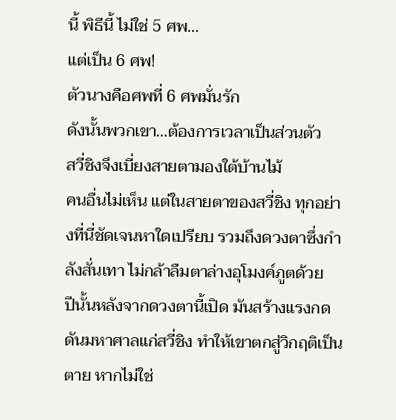นี้ พิธีนี้ ไม่ใช่ 5 ศพ…
แต่เป็น 6 ศพ!
ตัวนางคือศพที่ 6 ศพมั่นรัก
ดังนั้นพวกเขา…ต้องการเวลาเป็นส่วนตัว
สวี่ชิงจึงเบี่ยงสายตามองใต้บ้านไม้
คนอื่นไม่เห็น แต่ในสายตาของสวี่ชิง ทุกอย่างที่นี่ชัดเจนหาใดเปรียบ รวมถึงดวงตาซึ่งกำลังสั่นเทา ไม่กล้าลืมตาล่างอุโมงค์ภูตด้วย
ปีนั้นหลังจากดวงตานี้เปิด มันสร้างแรงกดดันมหาศาลแก่สวี่ชิง ทำให้เขาตกสู่วิกฤติเป็นตาย หากไม่ใช่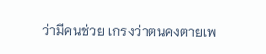ว่ามีคนช่วย เกรงว่าตนคงตายเพ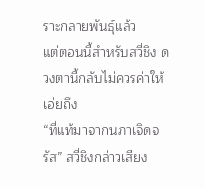ราะกลายพันธุ์แล้ว
แต่ตอนนี้สำหรับสวี่ชิง ดวงตานี้กลับไม่ควรค่าให้เอ่ยถึง
“ที่แท้มาจากนภาเจิดจรัส” สวี่ชิงกล่าวเสียง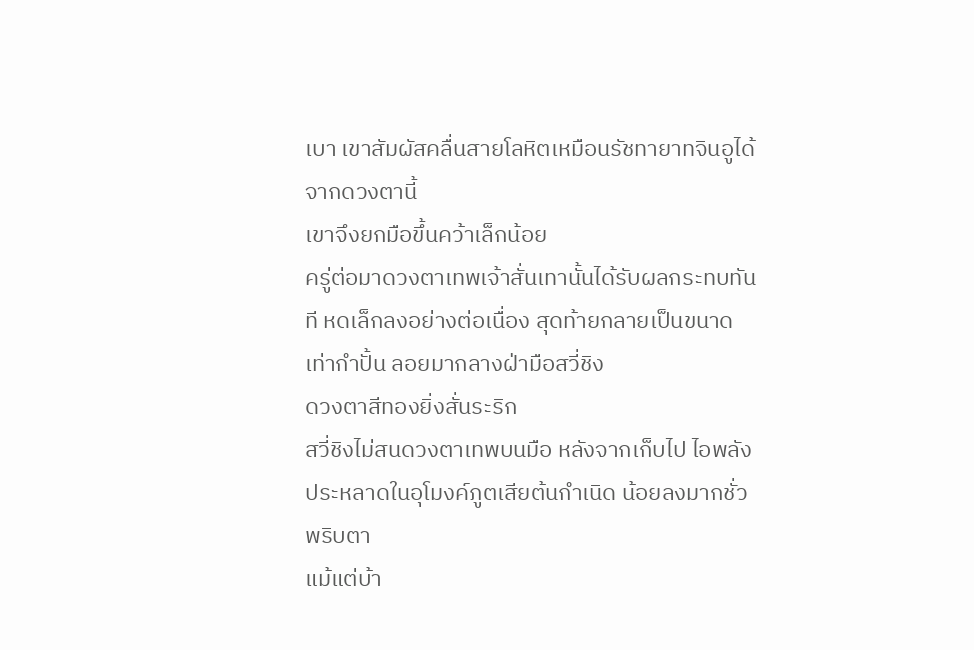เบา เขาสัมผัสคลื่นสายโลหิตเหมือนรัชทายาทจินอูได้จากดวงตานี้
เขาจึงยกมือขึ้นคว้าเล็กน้อย
ครู่ต่อมาดวงตาเทพเจ้าสั่นเทานั้นได้รับผลกระทบทันที หดเล็กลงอย่างต่อเนื่อง สุดท้ายกลายเป็นขนาดเท่ากำปั้น ลอยมากลางฝ่ามือสวี่ชิง
ดวงตาสีทองยิ่งสั่นระริก
สวี่ชิงไม่สนดวงตาเทพบนมือ หลังจากเก็บไป ไอพลังประหลาดในอุโมงค์ภูตเสียต้นกำเนิด น้อยลงมากชั่วพริบตา
แม้แต่บ้า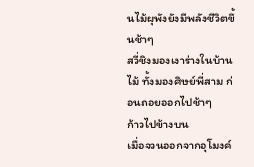นไม้ผุพังยังมีพลังชีวิตขึ้นช้าๆ
สวี่ชิงมองเงาร่างในบ้านไม้ ทั้งมองศิษย์พี่สาม ก่อนถอยออกไปช้าๆ
ก้าวไปข้างบน
เมื่อจวนออกจากอุโมงค์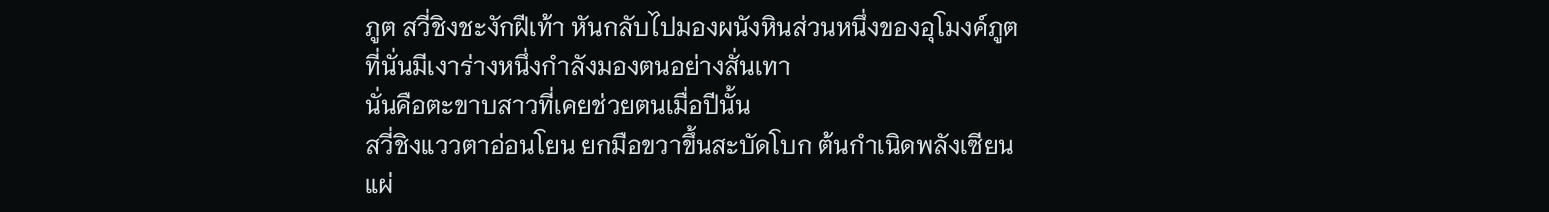ภูต สวี่ชิงชะงักฝีเท้า หันกลับไปมองผนังหินส่วนหนึ่งของอุโมงค์ภูต
ที่นั่นมีเงาร่างหนึ่งกำลังมองตนอย่างสั่นเทา
นั่นคือตะขาบสาวที่เคยช่วยตนเมื่อปีนั้น
สวี่ชิงแววตาอ่อนโยน ยกมือขวาขึ้นสะบัดโบก ต้นกำเนิดพลังเซียนแผ่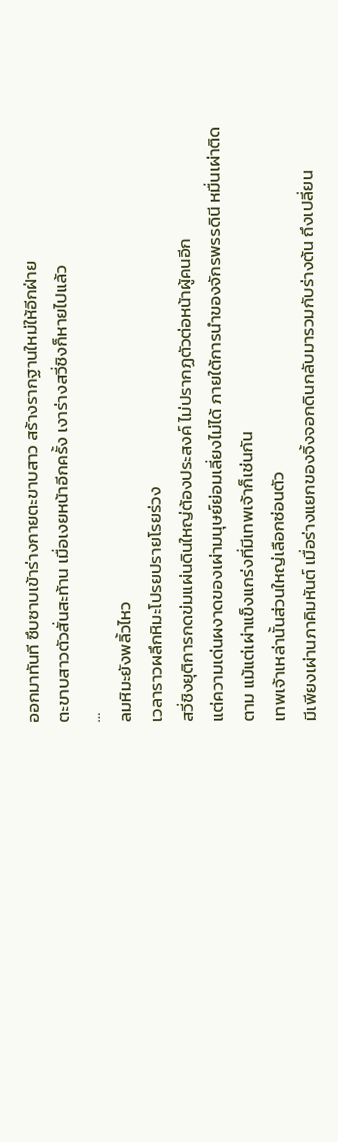ออกมาทันที ซึบซาบเข้าร่างกายตะขาบสาว สร้างรากฐานใหม่ให้อีกฝ่าย
ตะขาบสาวตัวสั่นสะท้าน เมื่อเงยหน้าอีกครั้ง เงาร่างสวี่ชิงก็หายไปแล้ว
…
ลมหิมะยังพลิ้วไหว
เวลาราวผลึกหิมะโปรยปรายโรยร่วง
สวี่ชิงยุติการกดข่มแผ่นดินใหญ่ต้องประสงค์ ไม่ปรากฏตัวต่อหน้าผู้คนอีก
แต่ความเด่นผงาดของเผ่ามนุษย์ย่อมเลี่ยงไม่ได้ ภายใต้การนำของจักรพรรดินี หมื่นเผ่าติดตาม แม้แต่เผ่าแข็งแกร่งที่มีเทพเจ้าก็เช่นกัน
เทพเจ้าเหล่านั้นส่วนใหญ่เลือกซ่อนตัว
มีเพียงเผ่านภาคิมหันต์ เมื่อร่างแยกของจิ้งจอกดินกลับมารวมกับร่างต้น ถึงเปลี่ยน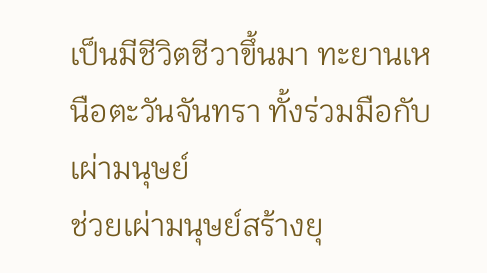เป็นมีชีวิตชีวาขึ้นมา ทะยานเหนือตะวันจันทรา ทั้งร่วมมือกับเผ่ามนุษย์
ช่วยเผ่ามนุษย์สร้างยุ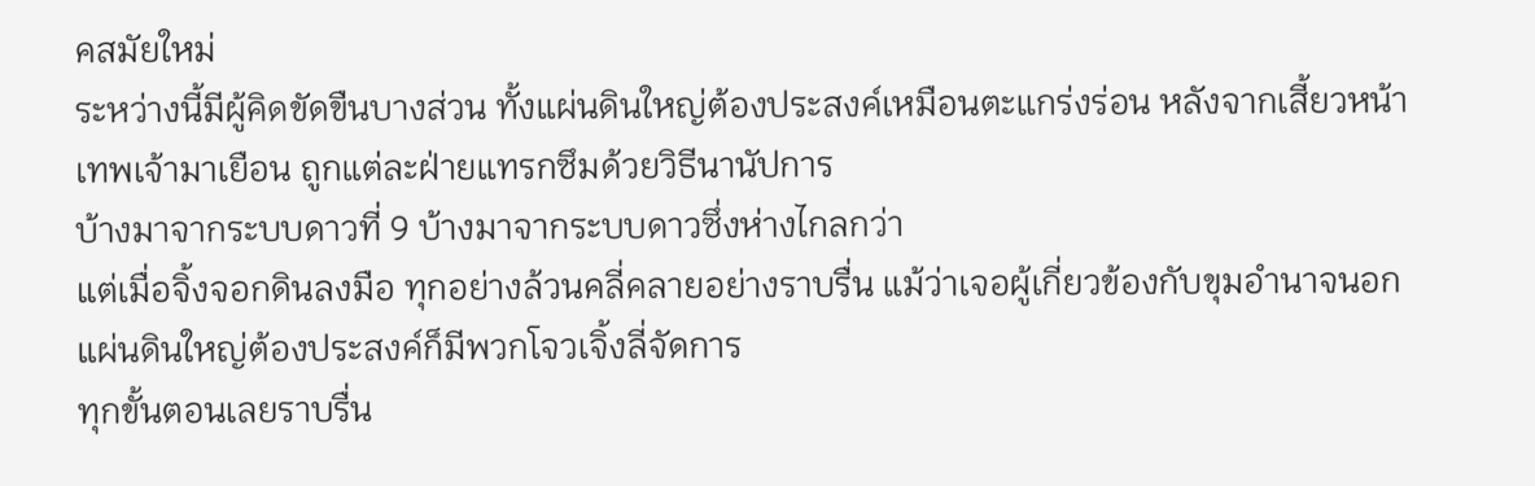คสมัยใหม่
ระหว่างนี้มีผู้คิดขัดขืนบางส่วน ทั้งแผ่นดินใหญ่ต้องประสงค์เหมือนตะแกร่งร่อน หลังจากเสี้ยวหน้าเทพเจ้ามาเยือน ถูกแต่ละฝ่ายแทรกซึมด้วยวิธีนานัปการ
บ้างมาจากระบบดาวที่ 9 บ้างมาจากระบบดาวซึ่งห่างไกลกว่า
แต่เมื่อจิ้งจอกดินลงมือ ทุกอย่างล้วนคลี่คลายอย่างราบรื่น แม้ว่าเจอผู้เกี่ยวข้องกับขุมอำนาจนอกแผ่นดินใหญ่ต้องประสงค์ก็มีพวกโจวเจิ้งลี่จัดการ
ทุกขั้นตอนเลยราบรื่น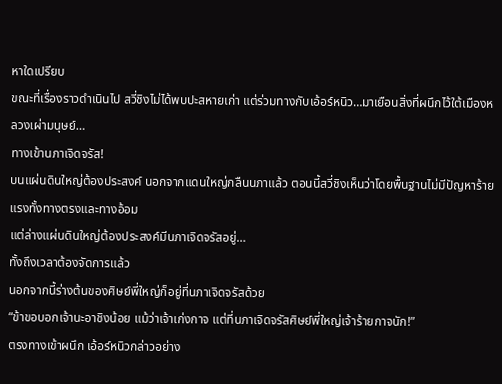หาใดเปรียบ
ขณะที่เรื่องราวดำเนินไป สวี่ชิงไม่ได้พบปะสหายเก่า แต่ร่วมทางกับเอ้อร์หนิว…มาเยือนสิ่งที่ผนึกไว้ใต้เมืองหลวงเผ่ามนุษย์…
ทางเข้านภาเจิดจรัส!
บนแผ่นดินใหญ่ต้องประสงค์ นอกจากแดนใหญ่กลืนนภาแล้ว ตอนนี้สวี่ชิงเห็นว่าโดยพื้นฐานไม่มีปัญหาร้ายแรงทั้งทางตรงและทางอ้อม
แต่ล่างแผ่นดินใหญ่ต้องประสงค์มีนภาเจิดจรัสอยู่…
ทั้งถึงเวลาต้องจัดการแล้ว
นอกจากนี้ร่างต้นของศิษย์พี่ใหญ่ก็อยู่ที่นภาเจิดจรัสด้วย
“ข้าขอบอกเจ้านะอาชิงน้อย แม้ว่าเจ้าเก่งกาจ แต่ที่นภาเจิดจรัสศิษย์พี่ใหญ่เจ้าร้ายกาจนัก!”
ตรงทางเข้าผนึก เอ้อร์หนิวกล่าวอย่าง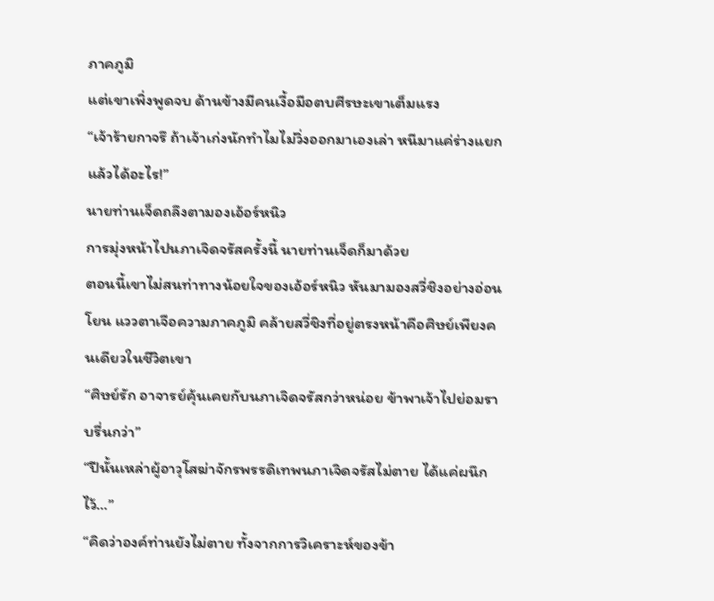ภาคภูมิ
แต่เขาเพิ่งพูดจบ ด้านข้างมีคนเงื้อมือตบศีรษะเขาเต็มแรง
“เจ้าร้ายกาจรึ ถ้าเจ้าเก่งนักทำไมไม่วิ่งออกมาเองเล่า หนีมาแค่ร่างแยกแล้วได้อะไร!”
นายท่านเจ็ดถลึงตามองเอ้อร์หนิว
การมุ่งหน้าไปนภาเจิดจรัสครั้งนี้ นายท่านเจ็ดก็มาด้วย
ตอนนี้เขาไม่สนท่าทางน้อยใจของเอ้อร์หนิว หันมามองสวี่ชิงอย่างอ่อนโยน แววตาเจือความภาคภูมิ คล้ายสวี่ชิงที่อยู่ตรงหน้าคือศิษย์เพียงคนเดียวในชีวิตเขา
“ศิษย์รัก อาจารย์คุ้นเคยกับนภาเจิดจรัสกว่าหน่อย ข้าพาเจ้าไปย่อมราบรื่นกว่า”
“ปีนั้นเหล่าผู้อาวุโสฆ่าจักรพรรดิเทพนภาเจิดจรัสไม่ตาย ได้แค่ผนึกไว้…”
“คิดว่าองค์ท่านยังไม่ตาย ทั้งจากการวิเคราะห์ของข้า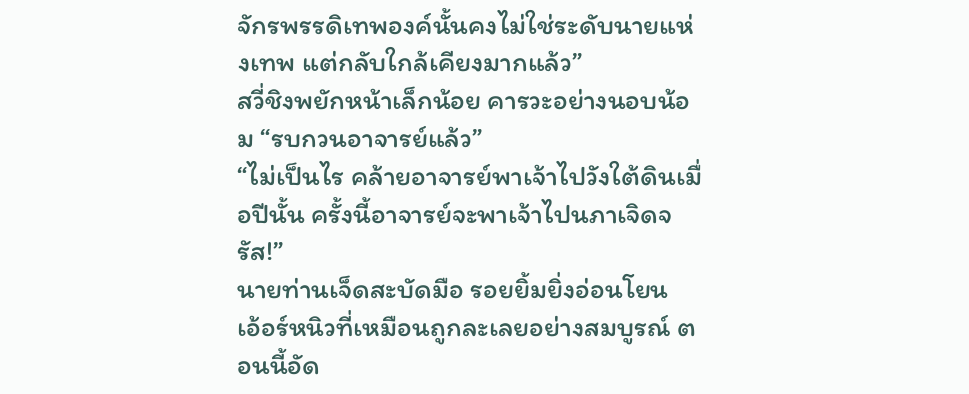จักรพรรดิเทพองค์นั้นคงไม่ใช่ระดับนายแห่งเทพ แต่กลับใกล้เคียงมากแล้ว”
สวี่ชิงพยักหน้าเล็กน้อย คารวะอย่างนอบน้อม “รบกวนอาจารย์แล้ว”
“ไม่เป็นไร คล้ายอาจารย์พาเจ้าไปวังใต้ดินเมื่อปีนั้น ครั้งนี้อาจารย์จะพาเจ้าไปนภาเจิดจรัส!”
นายท่านเจ็ดสะบัดมือ รอยยิ้มยิ่งอ่อนโยน
เอ้อร์หนิวที่เหมือนถูกละเลยอย่างสมบูรณ์ ตอนนี้อัด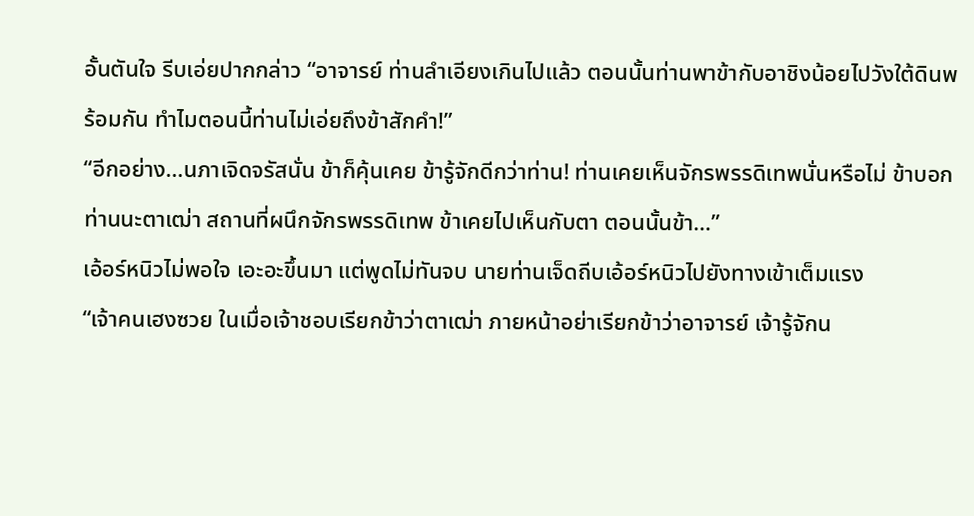อั้นตันใจ รีบเอ่ยปากกล่าว “อาจารย์ ท่านลำเอียงเกินไปแล้ว ตอนนั้นท่านพาข้ากับอาชิงน้อยไปวังใต้ดินพร้อมกัน ทำไมตอนนี้ท่านไม่เอ่ยถึงข้าสักคำ!”
“อีกอย่าง…นภาเจิดจรัสนั่น ข้าก็คุ้นเคย ข้ารู้จักดีกว่าท่าน! ท่านเคยเห็นจักรพรรดิเทพนั่นหรือไม่ ข้าบอกท่านนะตาเฒ่า สถานที่ผนึกจักรพรรดิเทพ ข้าเคยไปเห็นกับตา ตอนนั้นข้า…”
เอ้อร์หนิวไม่พอใจ เอะอะขึ้นมา แต่พูดไม่ทันจบ นายท่านเจ็ดถีบเอ้อร์หนิวไปยังทางเข้าเต็มแรง
“เจ้าคนเฮงซวย ในเมื่อเจ้าชอบเรียกข้าว่าตาเฒ่า ภายหน้าอย่าเรียกข้าว่าอาจารย์ เจ้ารู้จักน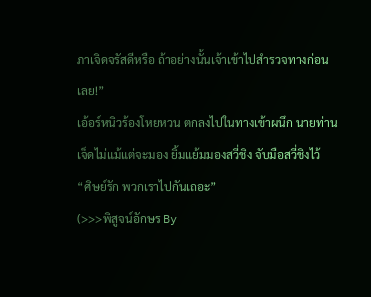ภาเจิดจรัสดีหรือ ถ้าอย่างนั้นเจ้าเข้าไปสำรวจทางก่อนเลย!”
เอ้อร์หนิวร้องโหยหวน ตกลงไปในทางเข้าผนึก นายท่านเจ็ดไม่แม้แต่จะมอง ยิ้มแย้มมองสวี่ชิง จับมือสวี่ชิงไว้
“ศิษย์รัก พวกเราไปกันเถอะ”
(>>>พิสูจน์อักษร By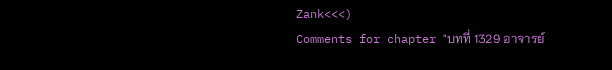Zank<<<)
Comments for chapter "บทที่ 1329 อาจารย์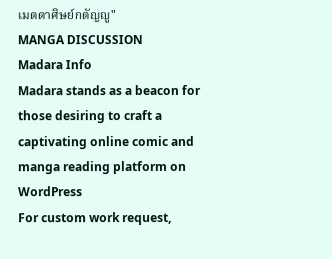เมตตาศิษย์กตัญญู"
MANGA DISCUSSION
Madara Info
Madara stands as a beacon for those desiring to craft a captivating online comic and manga reading platform on WordPress
For custom work request,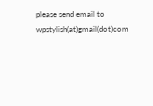please send email to wpstylish(at)gmail(dot)com